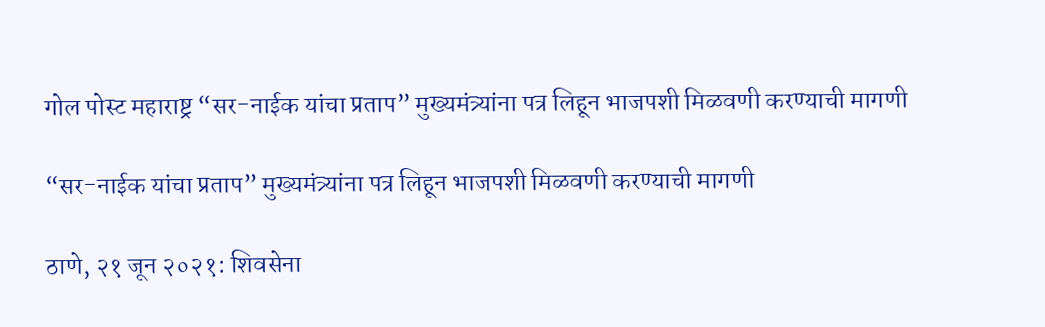गोल पोस्ट महाराष्ट्र “सर-नाईक यांचा प्रताप” मुख्यमंत्र्यांना पत्र लिहून भाजपशी मिळवणी करण्याची मागणी

“सर-नाईक यांचा प्रताप” मुख्यमंत्र्यांना पत्र लिहून भाजपशी मिळवणी करण्याची मागणी

ठाणे, २१ जून २०२१: शिवसेना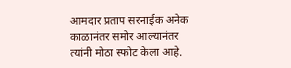आमदार प्रताप सरनाईक अनेक काळानंतर समोर आल्यानंतर त्यांनी मोठा स्फोट केला आहे.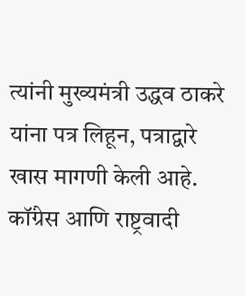त्यांनी मुख्यमंत्री उद्धव ठाकरे यांना पत्र लिहून, पत्राद्वारे खास मागणी केली आहे. कॉंग्रेस आणि राष्ट्रवादी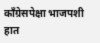काँग्रेसपेक्षा भाजपशी हात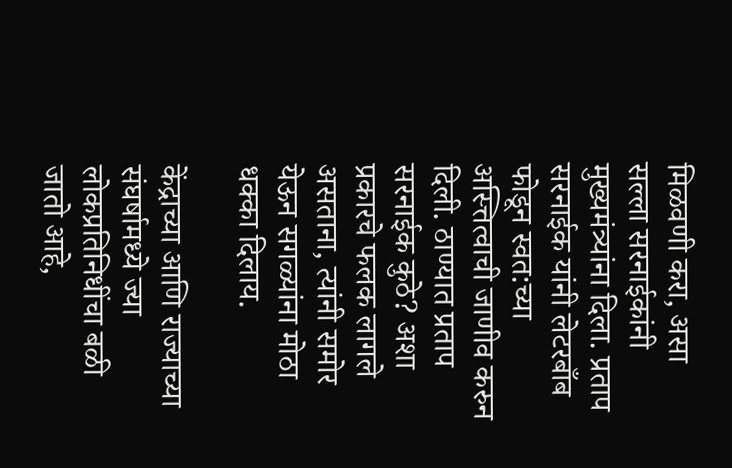मिळवणी करा, असा सल्ला सरनाईकांनी मुख्यमंत्र्यांना दिला. प्रताप सरनाईक यांनी लेटरबाँब फोडून स्वत:च्या अस्त्तित्वाची जाणीव करुन दिली. ठाण्यात प्रताप सरनाईक कुठे? अशा प्रकारचे फलक लागले असताना, त्यांनी समोर येऊन सगळ्यांना मोठा धक्का दिलाय.

केंद्राच्या आणि राज्याच्या संघर्षामध्ये ज्या लोकप्रतिनिधींचा बळी जातो आहे,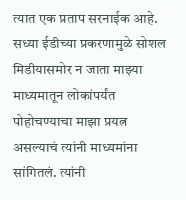त्यात एक प्रताप सरनाईक आहे. सध्या ईडीच्या प्रकरणामुळे सोशल मिडीयासमोर न जाता माझ्या माध्यमातून लोकांपर्यंत पोहोचण्याचा माझा प्रयत्न असल्याचं त्यांनी माध्यमांना सांगितलं. त्यांनी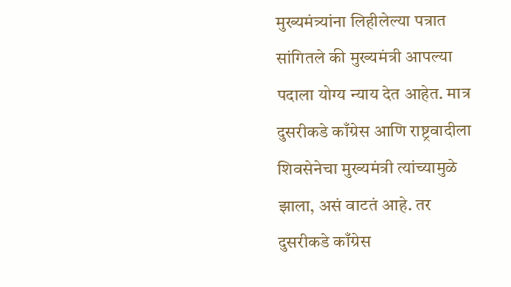मुख्यमंत्र्यांना लिहीलेल्या पत्रात सांगितले की मुख्यमंत्री आपल्या पदाला योग्य न्याय देत आहेत. मात्र दुसरीकडे काँग्रेस आणि राष्ट्रवादीला शिवसेनेचा मुख्यमंत्री त्यांच्यामुळे झाला, असं वाटतं आहे. तर दुसरीकडे काँग्रेस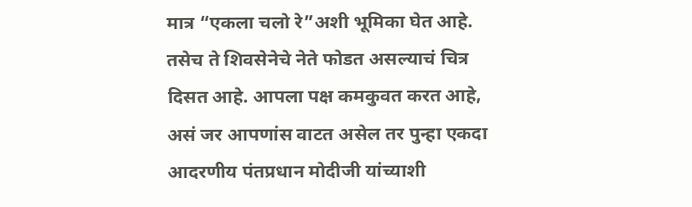मात्र “एकला चलो रे”अशी भूमिका घेत आहे. तसेच ते शिवसेनेचे नेते फोडत असल्याचं चित्र दिसत आहे. आपला पक्ष कमकुवत करत आहे, असं जर आपणांस वाटत असेल तर पुन्हा एकदा आदरणीय पंतप्रधान मोदीजी यांच्याशी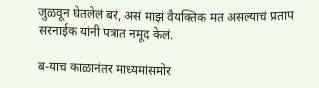जुळवून घेतलेलं बरं, असं माझं वैयक्तिक मत असल्याचं प्रताप सरनाईक यांनी पत्रात नमूद केलं.

ब-याच काळानंतर माध्यमांसमोर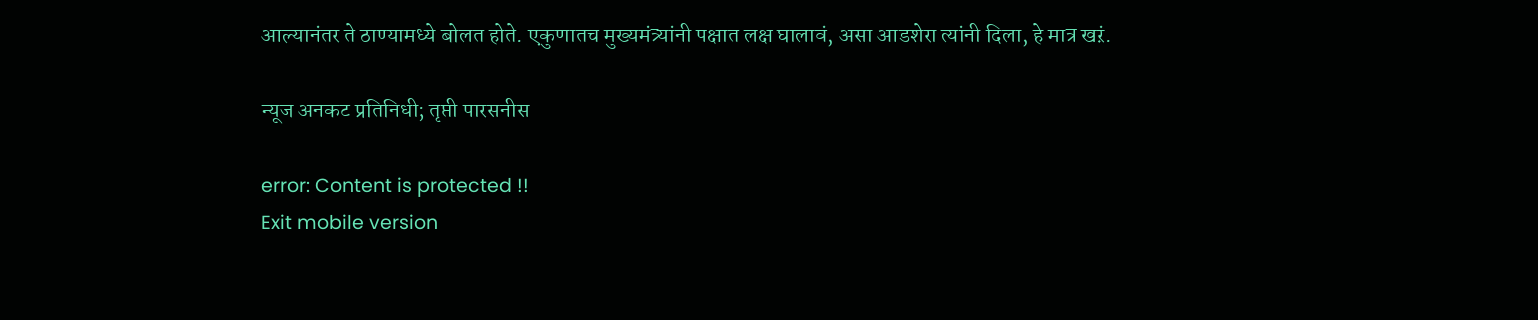आल्यानंतर ते ठाण्यामध्ये बोलत होते. एकुणातच मुख्यमंत्र्यांनी पक्षात लक्ष घालावं, असा आडशेरा त्यांनी दिला, हे मात्र खऱं.

न्यूज अनकट प्रतिनिधी; तृप्ती पारसनीस

error: Content is protected !!
Exit mobile version